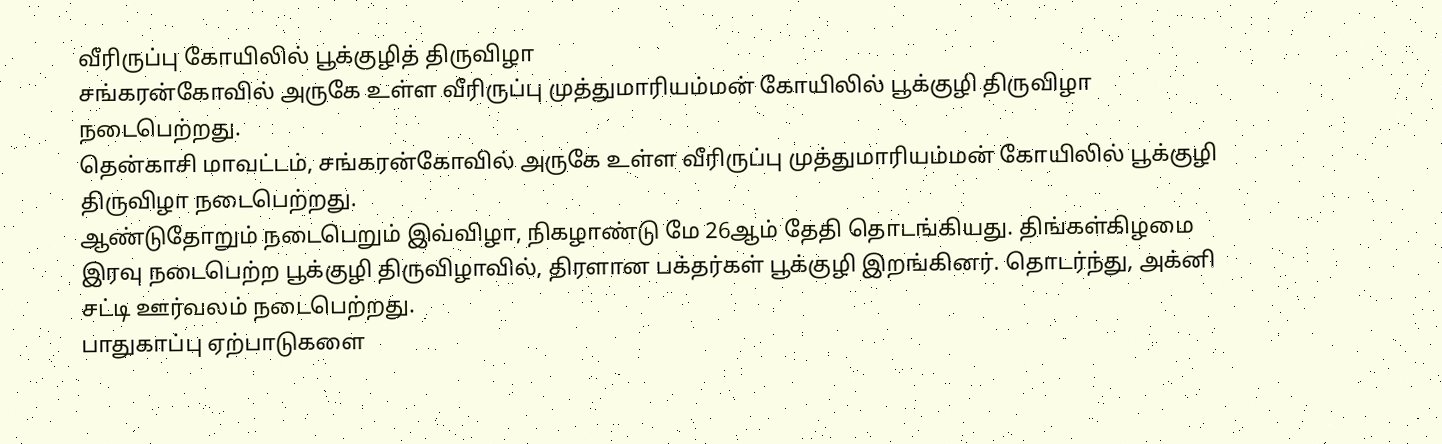வீரிருப்பு கோயிலில் பூக்குழித் திருவிழா
சங்கரன்கோவில் அருகே உள்ள வீரிருப்பு முத்துமாரியம்மன் கோயிலில் பூக்குழி திருவிழா நடைபெற்றது.
தென்காசி மாவட்டம், சங்கரன்கோவில் அருகே உள்ள வீரிருப்பு முத்துமாரியம்மன் கோயிலில் பூக்குழி திருவிழா நடைபெற்றது.
ஆண்டுதோறும் நடைபெறும் இவ்விழா, நிகழாண்டு மே 26ஆம் தேதி தொடங்கியது. திங்கள்கிழமை இரவு நடைபெற்ற பூக்குழி திருவிழாவில், திரளான பக்தர்கள் பூக்குழி இறங்கினர். தொடர்ந்து, அக்னி சட்டி ஊர்வலம் நடைபெற்றது.
பாதுகாப்பு ஏற்பாடுகளை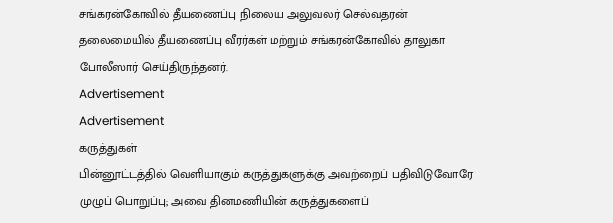சங்கரன்கோவில் தீயணைப்பு நிலைய அலுவலர் செல்வதரன் தலைமையில் தீயணைப்பு வீரர்கள் மற்றும் சங்கரன்கோவில் தாலுகா போலீஸார் செய்திருந்தனர்.
Advertisement
Advertisement
கருத்துகள்
பின்னூட்டத்தில் வெளியாகும் கருத்துகளுக்கு அவற்றைப் பதிவிடுவோரே முழுப் பொறுப்பு; அவை தினமணியின் கருத்துகளைப்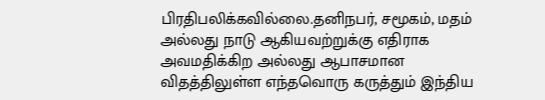பிரதிபலிக்கவில்லை.தனிநபர், சமூகம், மதம் அல்லது நாடு ஆகியவற்றுக்கு எதிராக அவமதிக்கிற அல்லது ஆபாசமான விதத்திலுள்ள எந்தவொரு கருத்தும் இந்திய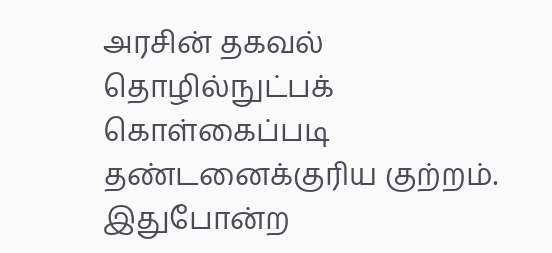அரசின் தகவல் தொழில்நுட்பக் கொள்கைப்படி தண்டனைக்குரிய குற்றம். இதுபோன்ற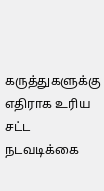கருத்துகளுக்கு எதிராக உரிய சட்ட நடவடிக்கை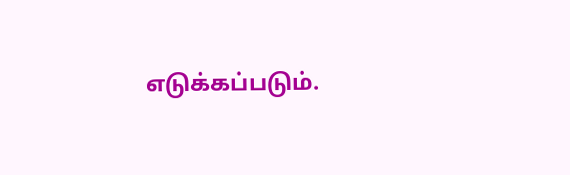எடுக்கப்படும்.